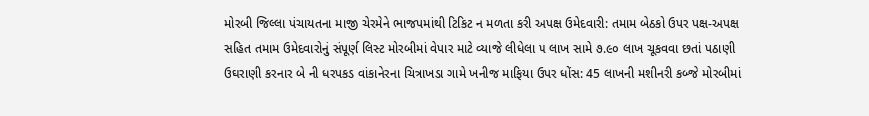મોરબી જિલ્લા પંચાયતના માજી ચેરમેને ભાજપમાંથી ટિકિટ ન મળતા કરી અપક્ષ ઉમેદવારી: તમામ બેઠકો ઉપર પક્ષ-અપક્ષ સહિત તમામ ઉમેદવારોનું સંપૂર્ણ લિસ્ટ મોરબીમાં વેપાર માટે વ્યાજે લીધેલા ૫ લાખ સામે ૭.૯૦ લાખ ચૂકવવા છતાં પઠાણી ઉઘરાણી કરનાર બે ની ધરપકડ વાંકાનેરના ચિત્રાખડા ગામે ખનીજ માફિયા ઉપર ધોંસ: 45 લાખની મશીનરી કબ્જે મોરબીમાં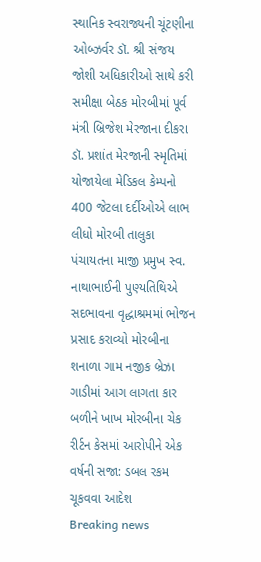સ્થાનિક સ્વરાજ્યની ચૂંટણીના  ઓબ્ઝર્વર ડૉ. શ્રી સંજય જોશી અધિકારીઓ સાથે કરી સમીક્ષા બેઠક મોરબીમાં પૂર્વ મંત્રી બ્રિજેશ મેરજાના દીકરા ડૉ. પ્રશાંત મેરજાની સ્મૃતિમાં યોજાયેલા મેડિકલ કેમ્પનો 400 જેટલા દર્દીઓએ લાભ લીધો મોરબી તાલુકા પંચાયતના માજી પ્રમુખ સ્વ. નાથાભાઈની પુણ્યતિથિએ સદભાવના વૃદ્ધાશ્રમમાં ભોજન પ્રસાદ કરાવ્યો મોરબીના શનાળા ગામ નજીક બ્રેઝા ગાડીમાં આગ લાગતા કાર બળીને ખાખ મોરબીના ચેક રીર્ટન કેસમાં આરોપીને એક વર્ષની સજા: ડબલ રકમ ચૂકવવા આદેશ
Breaking news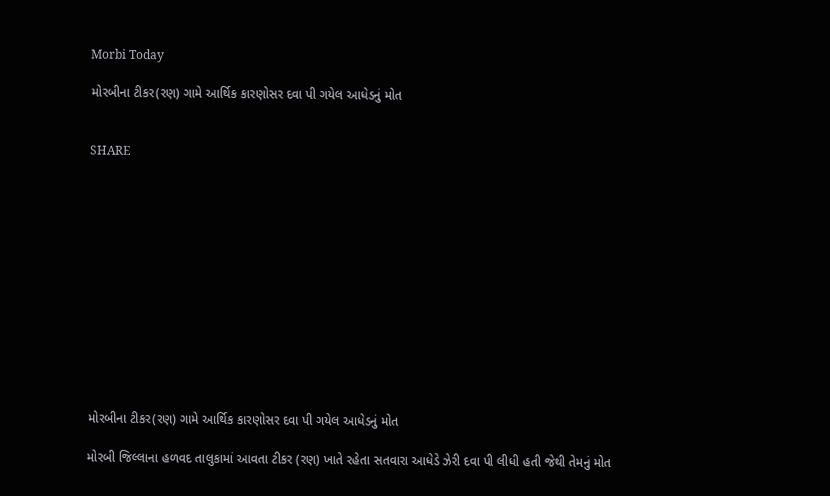Morbi Today

મોરબીના ટીકર(રણ) ગામે આર્થિક કારણોસર દવા પી ગયેલ આધેડનું મોત


SHARE













મોરબીના ટીકર(રણ) ગામે આર્થિક કારણોસર દવા પી ગયેલ આધેડનું મોત

મોરબી જિલ્લાના હળવદ તાલુકામાં આવતા ટીકર (રણ) ખાતે રહેતા સતવારા આધેડે ઝેરી દવા પી લીધી હતી જેથી તેમનું મોત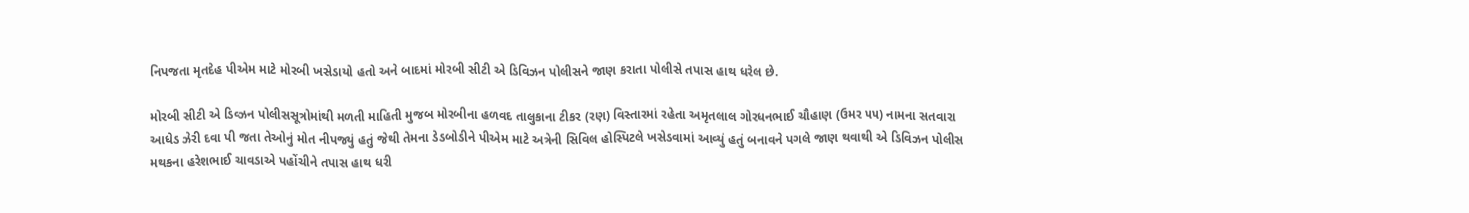નિપજતા મૃતદેહ પીએમ માટે મોરબી ખસેડાયો હતો અને બાદમાં મોરબી સીટી એ ડિવિઝન પોલીસને જાણ કરાતા પોલીસે તપાસ હાથ ધરેલ છે.

મોરબી સીટી એ ડિવ્ઝન પોલીસસૂત્રોમાંથી મળતી માહિતી મુજબ મોરબીના હળવદ તાલુકાના ટીકર (રણ) વિસ્તારમાં રહેતા અમૃતલાલ ગોરધનભાઈ ચૌહાણ (ઉમર ૫૫) નામના સતવારા આધેડ ઝેરી દવા પી જતા તેઓનું મોત નીપજ્યું હતું જેથી તેમના ડેડબોડીને પીએમ માટે અત્રેની સિવિલ હોસ્પિટલે ખસેડવામાં આવ્યું હતું બનાવને પગલે જાણ થવાથી એ ડિવિઝન પોલીસ મથકના હરેશભાઈ ચાવડાએ પહોંચીને તપાસ હાથ ધરી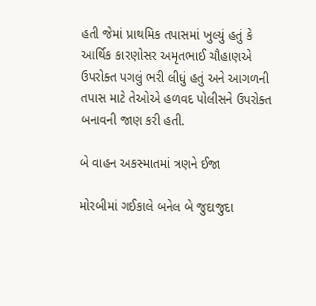હતી જેમાં પ્રાથમિક તપાસમાં ખુલ્યું હતું કે આર્થિક કારણોસર અમૃતભાઈ ચૌહાણએ ઉપરોક્ત પગલું ભરી લીધું હતું અને આગળની તપાસ માટે તેઓએ હળવદ પોલીસને ઉપરોક્ત બનાવની જાણ કરી હતી.

બે વાહન અકસ્માતમાં ત્રણને ઈજા

મોરબીમાં ગઈકાલે બનેલ બે જુદાજુદા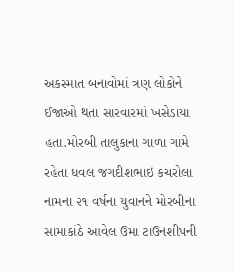અકસ્માત બનાવોમાં ત્રણ લોકોને ઈજાઓ થતા સારવારમાં ખસેડાયા હતા.મોરબી તાલુકાના ગાળા ગામે રહેતા ધવલ જગદીશભાઇ કચરોલા નામના ૨૧ વર્ષના યુવાનને મોરબીના સામાકાંઠે આવેલ ઉમા ટાઉનશીપની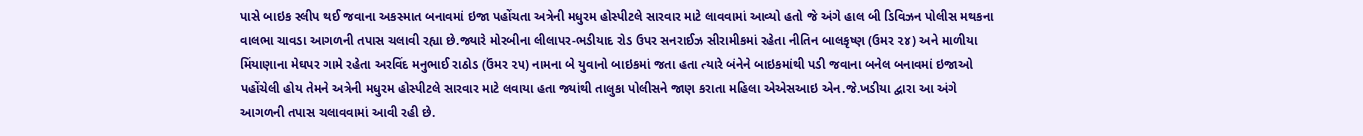પાસે બાઇક સ્લીપ થઈ જવાના અકસ્માત બનાવમાં ઇજા પહોંચતા અત્રેની મધુરમ હોસ્પીટલે સારવાર માટે લાવવામાં આવ્યો હતો જે અંગે હાલ બી ડિવિઝન પોલીસ મથકના વાલભા ચાવડા આગળની તપાસ ચલાવી રહ્યા છે.જ્યારે મોરબીના લીલાપર-ભડીયાદ રોડ ઉપર સનરાઈઝ સીરામીકમાં રહેતા નીતિન બાલકૃષ્ણ (ઉમર ૨૪) અને માળીયા મિંયાણાના મેઘપર ગામે રહેતા અરવિંદ મનુભાઈ રાઠોડ (ઉંમર ૨૫) નામના બે યુવાનો બાઇકમાં જતા હતા ત્યારે બંનેને બાઇકમાંથી પડી જવાના બનેલ બનાવમાં ઇજાઓ પહોંચેલી હોય તેમને અત્રેની મધુરમ હોસ્પીટલે સારવાર માટે લવાયા હતા જ્યાંથી તાલુકા પોલીસને જાણ કરાતા મહિલા એએસઆઇ એન.જે.ખડીયા દ્વારા આ અંગે આગળની તપાસ ચલાવવામાં આવી રહી છે.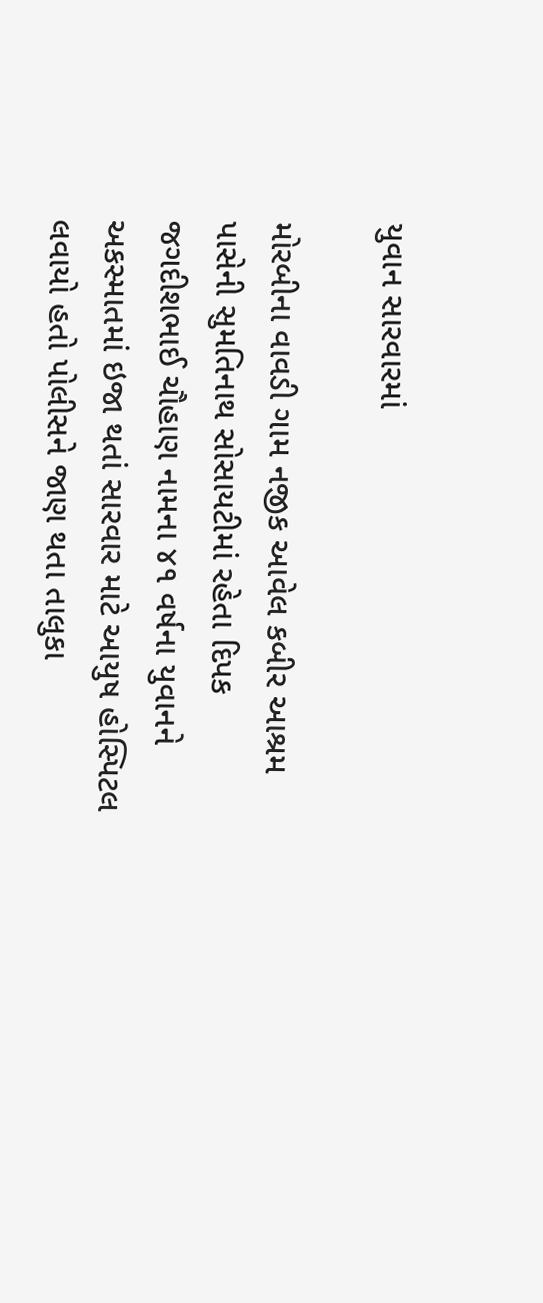યુવાન સારવારમાં

મોરબીના વાવડી ગામ નજીક આવેલ કબીર આશ્રમ પાસેની સુમતિનાથ સોસાયટીમાં રહેતા દિપક જગદીશભાઈ ચૌહાણ નામના ૪૧ વર્ષના યુવાનને અકસ્માતમાં ઇજા થતાં સારવાર માટે આયુષ હોસ્પિટલ લવાયો હતો પોલીસને જાણ થતા તાલુકા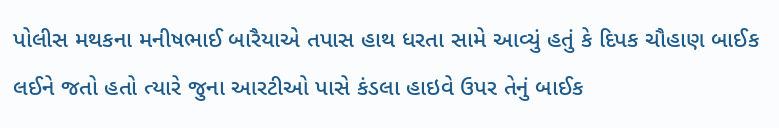પોલીસ મથકના મનીષભાઈ બારૈયાએ તપાસ હાથ ધરતા સામે આવ્યું હતું કે દિપક ચૌહાણ બાઈક લઈને જતો હતો ત્યારે જુના આરટીઓ પાસે કંડલા હાઇવે ઉપર તેનું બાઈક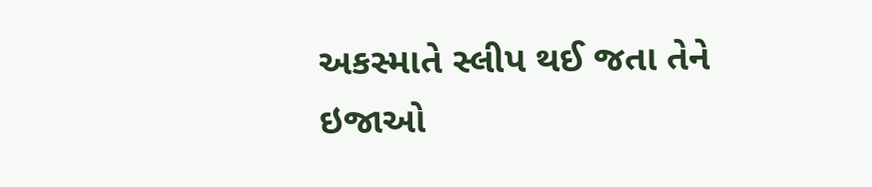અકસ્માતે સ્લીપ થઈ જતા તેને ઇજાઓ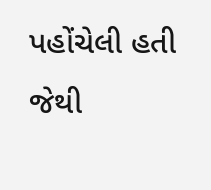પહોંચેલી હતી જેથી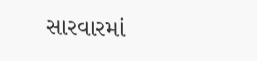સારવારમાં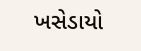ખસેડાયો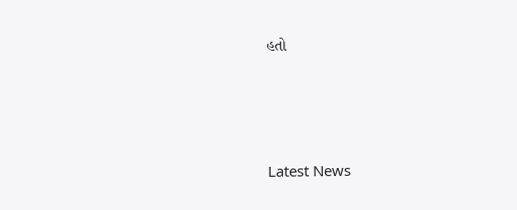હતો






Latest News